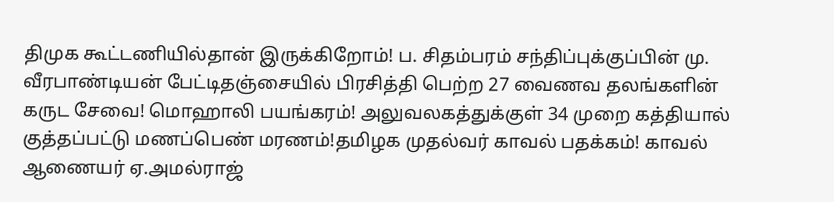திமுக கூட்டணியில்தான் இருக்கிறோம்! ப. சிதம்பரம் சந்திப்புக்குப்பின் மு. வீரபாண்டியன் பேட்டிதஞ்சையில் பிரசித்தி பெற்ற 27 வைணவ தலங்களின் கருட சேவை! மொஹாலி பயங்கரம்! அலுவலகத்துக்குள் 34 முறை கத்தியால் குத்தப்பட்டு மணப்பெண் மரணம்!தமிழக முதல்வர் காவல் பதக்கம்! காவல் ஆணையர் ஏ.அமல்ராஜ்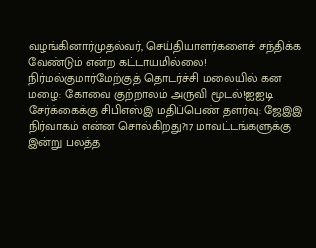வழங்கினார்முதல்வர், செய்தியாளர்களைச் சந்திக்க வேண்டும் என்ற கட்டாயமில்லை! நிர்மல்குமார்மேற்குத் தொடர்ச்சி மலையில் கன மழை: கோவை குற்றாலம் அருவி மூடல்!ஐஐடி சேர்க்கைக்கு சிபிஎஸ்இ மதிப்பெண் தளர்வு: ஜேஇஇ நிர்வாகம் என்ன சொல்கிறது?17 மாவட்டங்களுக்கு இன்று பலத்த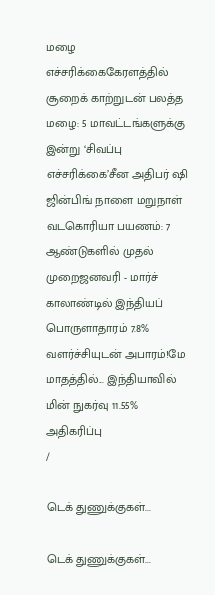மழை எச்சரிக்கைகேரளத்தில் சூறைக் காற்றுடன் பலத்த மழை: 5 மாவட்டங்களுக்கு இன்று ‘சிவப்பு எச்சரிக்கை’சீன அதிபர் ஷி ஜின்பிங் நாளை மறுநாள் வடகொரியா பயணம்: 7 ஆண்டுகளில் முதல் முறைஜனவரி - மார்ச் காலாண்டில் இந்தியப் பொருளாதாரம் 7.8% வளர்ச்சியுடன் அபாரம்!மே மாதத்தில்... இந்தியாவில் மின் நுகர்வு 11.55% அதிகரிப்பு
/

டெக் துணுக்குகள்...

டெக் துணுக்குகள்...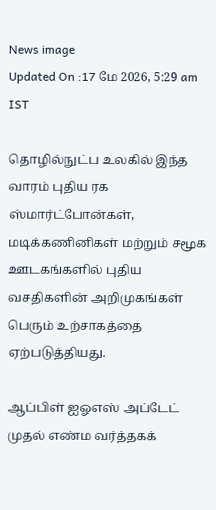News image
Updated On :17 மே 2026, 5:29 am IST

தொழில்நுட்ப உலகில் இந்த வாரம் புதிய ரக ஸ்மார்ட்போன்கள், மடிக்கணினிகள் மற்றும் சமூக ஊடகங்களில் புதிய வசதிகளின் அறிமுகங்கள் பெரும் உற்சாகத்தை ஏற்படுத்தியது.

ஆப்பிள் ஐஓஎஸ் அப்டேட் முதல் எண்ம வர்த்தகக்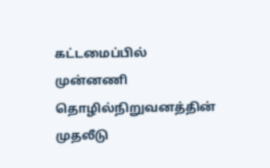கட்டமைப்பில் முன்னணி தொழில்நிறுவனத்தின் முதலீடு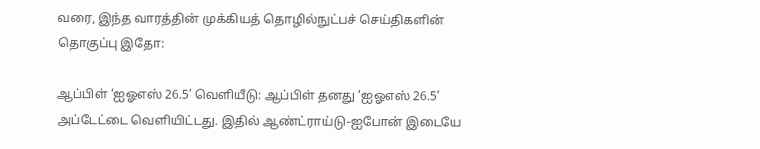வரை, இந்த வாரத்தின் முக்கியத் தொழில்நுட்பச் செய்திகளின் தொகுப்பு இதோ:

ஆப்பிள் ‘ஐஓஎஸ் 26.5’ வெளியீடு: ஆப்பிள் தனது ‘ஐஓஎஸ் 26.5’ அப்டேட்டை வெளியிட்டது. இதில் ஆண்ட்ராய்டு-ஐபோன் இடையே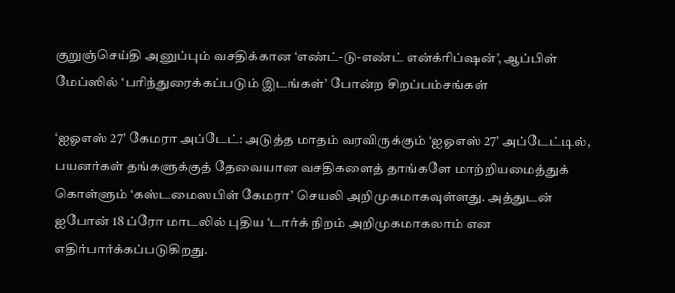குறுஞ்செய்தி அனுப்பும் வசதிக்கான ‘எண்ட்-டு-எண்ட் என்க்ரிப்ஷன்’, ஆப்பிள் மேப்ஸில் ‘பரிந்துரைக்கப்படும் இடங்கள்’ போன்ற சிறப்பம்சங்கள்

‘ஐஓஎஸ் 27’ கேமரா அப்டேட்: அடுத்த மாதம் வரவிருக்கும் ‘ஐஓஎஸ் 27’ அப்டேட்டில், பயனர்கள் தங்களுக்குத் தேவையான வசதிகளைத் தாங்களே மாற்றியமைத்துக் கொள்ளும் ‘கஸ்டமைஸபிள் கேமரா’ செயலி அறிமுகமாகவுள்ளது. அத்துடன் ஐபோன் 18 ப்ரோ மாடலில் புதிய ‘டார்க் நிறம் அறிமுகமாகலாம் என எதிர்பார்க்கப்படுகிறது.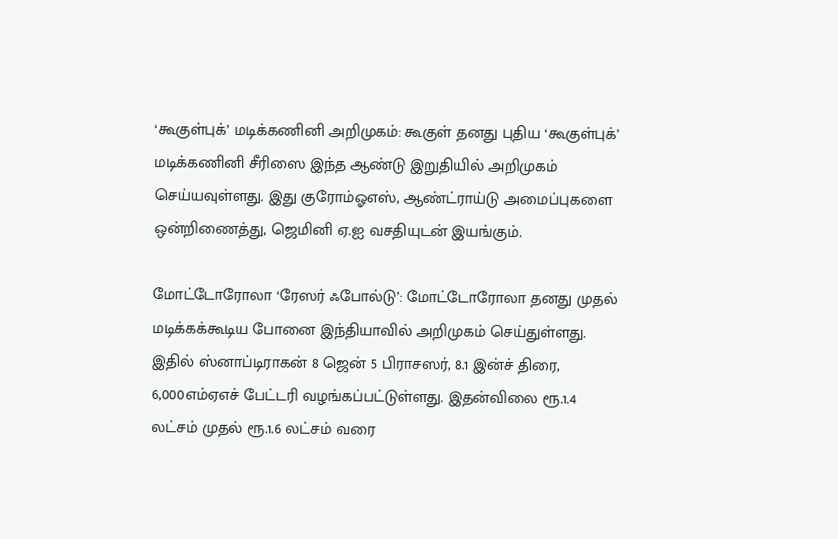‘கூகுள்புக்’ மடிக்கணினி அறிமுகம்: கூகுள் தனது புதிய ‘கூகுள்புக்’ மடிக்கணினி சீரிஸை இந்த ஆண்டு இறுதியில் அறிமுகம் செய்யவுள்ளது. இது குரோம்ஓஎஸ், ஆண்ட்ராய்டு அமைப்புகளை ஒன்றிணைத்து, ஜெமினி ஏ.ஐ வசதியுடன் இயங்கும்.

மோட்டோரோலா ‘ரேஸர் ஃபோல்டு’: மோட்டோரோலா தனது முதல் மடிக்கக்கூடிய போனை இந்தியாவில் அறிமுகம் செய்துள்ளது. இதில் ஸ்னாப்டிராகன் 8 ஜென் 5 பிராசஸர், 8.1 இன்ச் திரை, 6,000எம்ஏஎச் பேட்டரி வழங்கப்பட்டுள்ளது. இதன்விலை ரூ.1.4 லட்சம் முதல் ரூ.1.6 லட்சம் வரை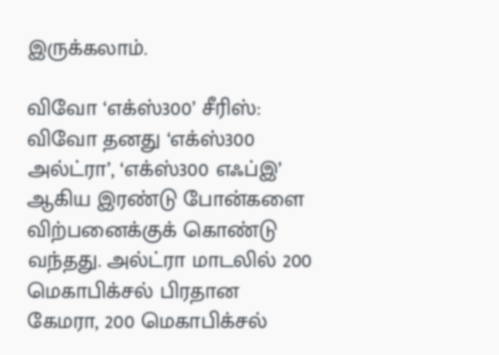இருக்கலாம்.

விவோ ‘எக்ஸ்300’ சீரிஸ்: விவோ தனது ‘எக்ஸ்300 அல்ட்ரா’, ‘எக்ஸ்300 எஃப்இ’ ஆகிய இரண்டு போன்களை விற்பனைக்குக் கொண்டு வந்தது. அல்ட்ரா மாடலில் 200 மெகாபிக்சல் பிரதான கேமரா, 200 மெகாபிக்சல்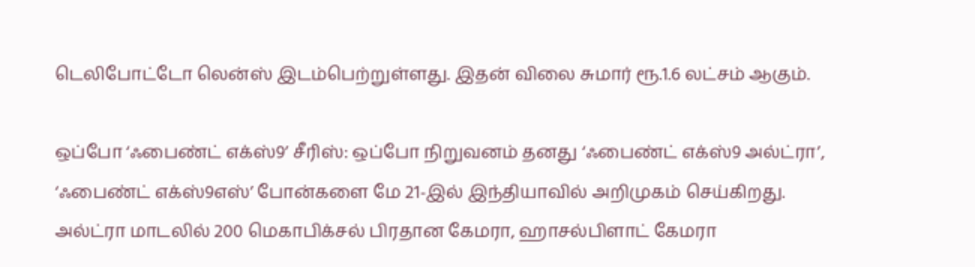டெலிபோட்டோ லென்ஸ் இடம்பெற்றுள்ளது. இதன் விலை சுமார் ரூ.1.6 லட்சம் ஆகும்.

ஒப்போ ‘ஃபைண்ட் எக்ஸ்9’ சீரிஸ்: ஒப்போ நிறுவனம் தனது ‘ஃபைண்ட் எக்ஸ்9 அல்ட்ரா’, ‘ஃபைண்ட் எக்ஸ்9எஸ்’ போன்களை மே 21-இல் இந்தியாவில் அறிமுகம் செய்கிறது. அல்ட்ரா மாடலில் 200 மெகாபிக்சல் பிரதான கேமரா, ஹாசல்பிளாட் கேமரா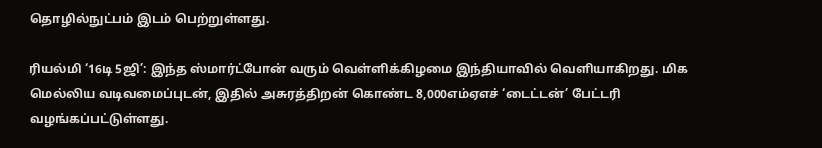தொழில்நுட்பம் இடம் பெற்றுள்ளது.

ரியல்மி ‘16டி 5ஜி’: இந்த ஸ்மார்ட்போன் வரும் வெள்ளிக்கிழமை இந்தியாவில் வெளியாகிறது. மிக மெல்லிய வடிவமைப்புடன், இதில் அசுரத்திறன் கொண்ட 8,000எம்ஏஎச் ‘டைட்டன்’ பேட்டரி வழங்கப்பட்டுள்ளது.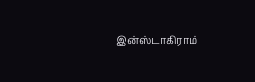இன்ஸ்டாகிராம்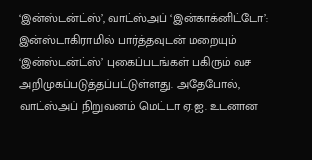‘இன்ஸ்டன்ட்ஸ்’, வாட்ஸ்அப் ‘இன்காக்னிட்டோ’: இன்ஸ்டாகிராமில் பார்த்தவுடன் மறையும் ‘இன்ஸ்டன்ட்ஸ்’ புகைப்படங்கள் பகிரும் வச அறிமுகப்படுத்தப்பட்டுள்ளது. அதேபோல், வாட்ஸ்அப் நிறுவனம் மெட்டா ஏ.ஐ. உடனான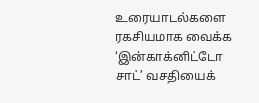உரையாடல்களை ரகசியமாக வைக்க ‘இன்காக்னிட்டோ சாட்’ வசதியைக்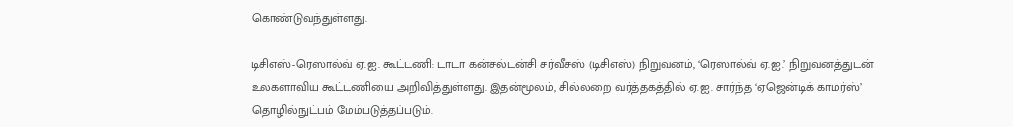கொண்டுவந்துள்ளது.

டிசிஎஸ்-ரெஸால்வ் ஏ.ஐ. கூட்டணி: டாடா கன்சல்டன்சி சர்வீசஸ் (டிசிஎஸ்) நிறுவனம், ‘ரெஸால்வ் ஏ.ஐ.’ நிறுவனத்துடன் உலகளாவிய கூட்டணியை அறிவித்துள்ளது. இதன்மூலம், சில்லறை வர்த்தகத்தில் ஏ.ஐ. சார்ந்த ‘ஏஜென்டிக் காமர்ஸ்’ தொழில்நுட்பம் மேம்படுத்தப்படும்.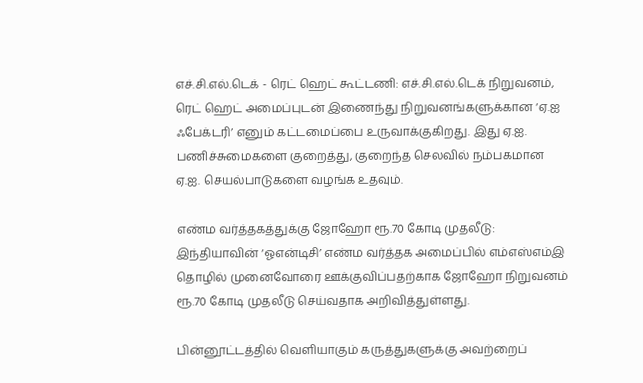எச்.சி.எல்.டெக் - ரெட் ஹெட் கூட்டணி: எச்.சி.எல்.டெக் நிறுவனம், ரெட் ஹெட் அமைப்புடன் இணைந்து நிறுவனங்களுக்கான ‘ஏ.ஐ ஃபேக்டரி’ எனும் கட்டமைப்பை உருவாக்குகிறது. இது ஏ.ஐ. பணிச்சுமைகளை குறைத்து, குறைந்த செலவில் நம்பகமான ஏ.ஐ. செயல்பாடுகளை வழங்க உதவும்.

எண்ம வர்த்தகத்துக்கு ஜோஹோ ரூ.70 கோடி முதலீடு: இந்தியாவின் ‘ஓஎன்டிசி’ எண்ம வர்த்தக அமைப்பில் எம்எஸ்எம்இ தொழில் முனைவோரை ஊக்குவிப்பதற்காக ஜோஹோ நிறுவனம் ரூ.70 கோடி முதலீடு செய்வதாக அறிவித்துள்ளது.

பின்னூட்டத்தில் வெளியாகும் கருத்துகளுக்கு அவற்றைப்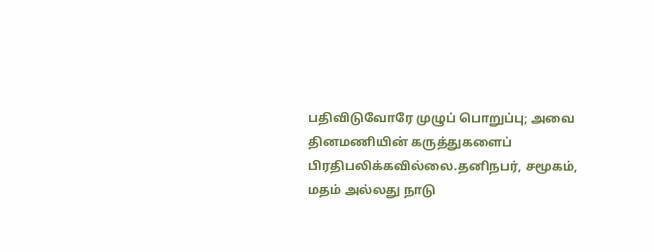பதிவிடுவோரே முழுப் பொறுப்பு; அவை தினமணியின் கருத்துகளைப் பிரதிபலிக்கவில்லை.தனிநபர், சமூகம், மதம் அல்லது நாடு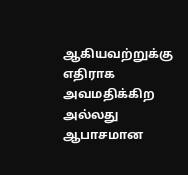ஆகியவற்றுக்கு எதிராக அவமதிக்கிற அல்லது ஆபாசமான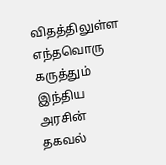விதத்திலுள்ள எந்தவொரு கருத்தும் இந்திய அரசின் தகவல்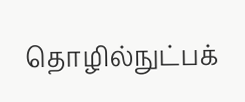தொழில்நுட்பக்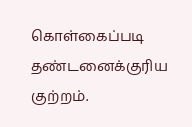கொள்கைப்படி தண்டனைக்குரிய குற்றம்.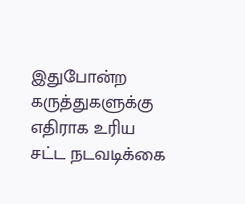இதுபோன்ற கருத்துகளுக்கு எதிராக உரிய சட்ட நடவடிக்கை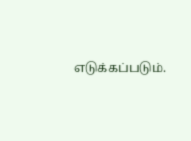எடுக்கப்படும்.